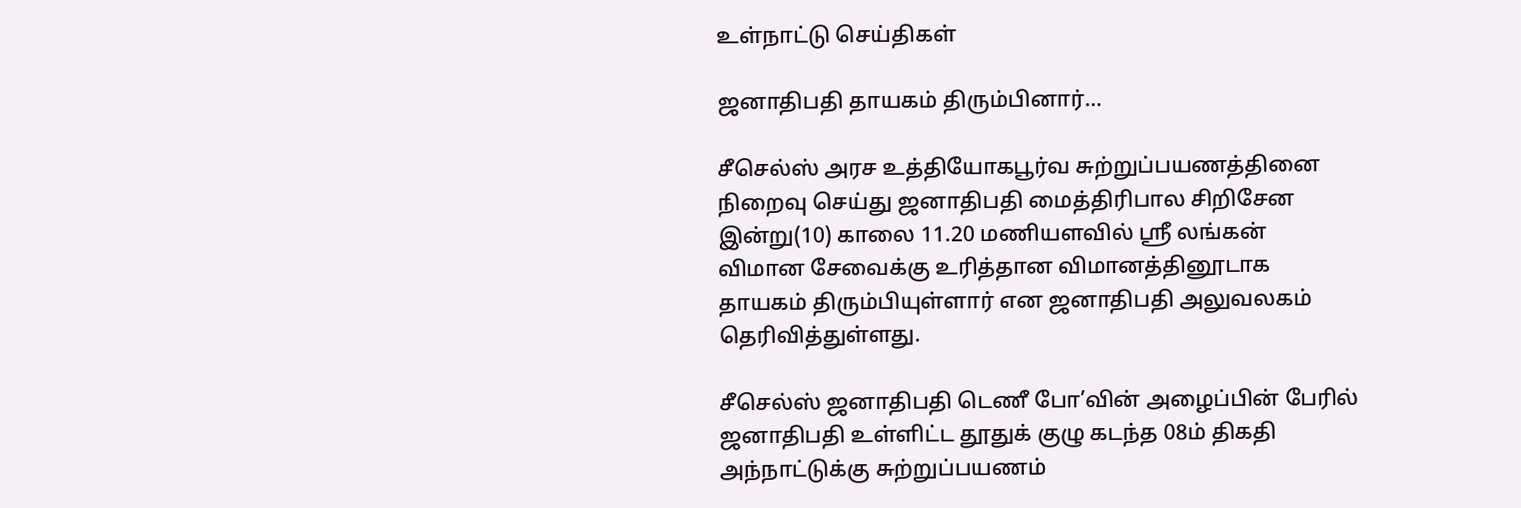உள்நாட்டு செய்திகள்

ஜனாதிபதி தாயகம் திரும்பினார்…

சீசெல்ஸ் அரச உத்தியோகபூர்வ சுற்றுப்பயணத்தினை நிறைவு செய்து ஜனாதிபதி மைத்திரிபால சிறிசேன இன்று(10) காலை 11.20 மணியளவில் ஸ்ரீ லங்கன் விமான சேவைக்கு உரித்தான விமானத்தினூடாக தாயகம் திரும்பியுள்ளார் என ஜனாதிபதி அலுவலகம் தெரிவித்துள்ளது.

சீசெல்ஸ் ஜனாதிபதி டெணீ போ’வின் அழைப்பின் பேரில் ஜனாதிபதி உள்ளிட்ட தூதுக் குழு கடந்த 08ம் திகதி அந்நாட்டுக்கு சுற்றுப்பயணம்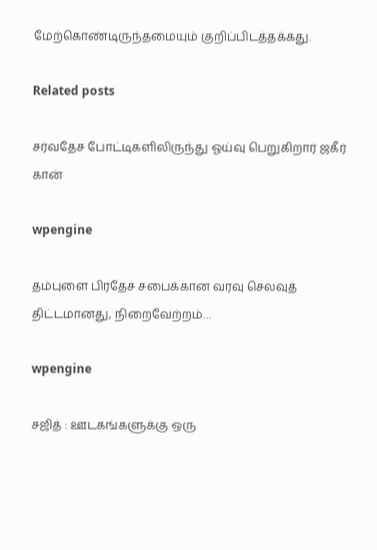மேற்கொண்டிருந்தமையும் குறிப்பிடத்தக்கது.

Related posts

சர்வதேச போட்டிகளிலிருந்து ஓய்வு பெறுகிறார் ஜகீர் கான்

wpengine

தம்புளை பிரதேச சபைக்கான வரவு செலவுத் திட்டமானது, நிறைவேற்றம்…

wpengine

சஜித் : ஊடகங்களுக்கு ஒரு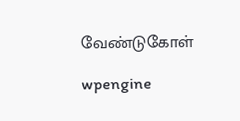வேண்டுகோள்

wpengine